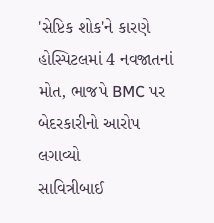'સેપ્ટિક શોક'ને કારણે હોસ્પિટલમાં 4 નવજાતનાં મોત, ભાજપે BMC પર બેદરકારીનો આરોપ લગાવ્યો
સાવિત્રીબાઈ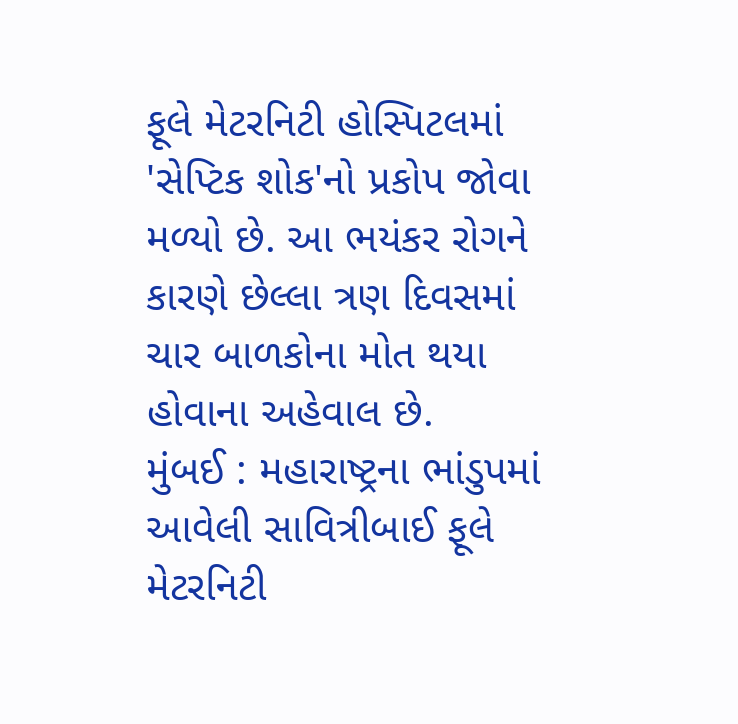ફૂલે મેટરનિટી હોસ્પિટલમાં 'સેપ્ટિક શોક'નો પ્રકોપ જોવા મળ્યો છે. આ ભયંકર રોગને કારણે છેલ્લા ત્રણ દિવસમાં ચાર બાળકોના મોત થયા હોવાના અહેવાલ છે.
મુંબઈ : મહારાષ્ટ્રના ભાંડુપમાં આવેલી સાવિત્રીબાઈ ફૂલે મેટરનિટી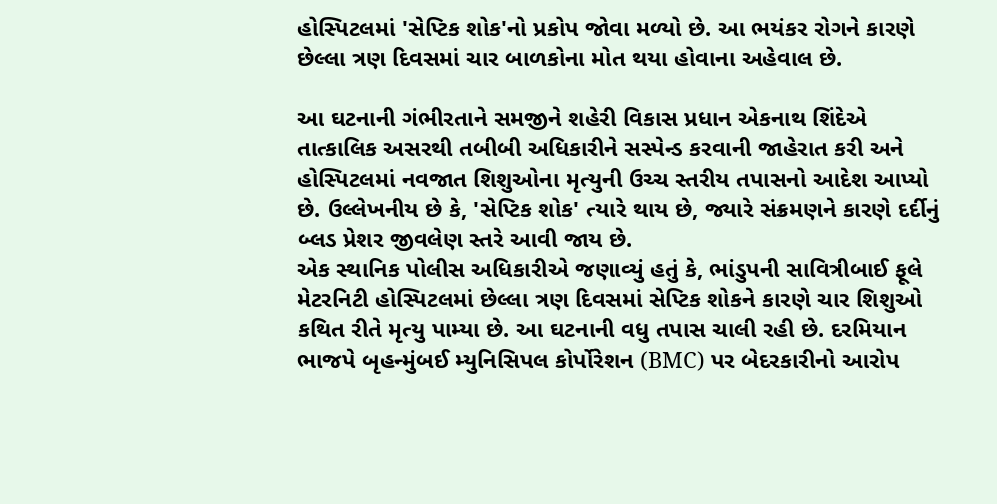હોસ્પિટલમાં 'સેપ્ટિક શોક'નો પ્રકોપ જોવા મળ્યો છે. આ ભયંકર રોગને કારણે છેલ્લા ત્રણ દિવસમાં ચાર બાળકોના મોત થયા હોવાના અહેવાલ છે.

આ ઘટનાની ગંભીરતાને સમજીને શહેરી વિકાસ પ્રધાન એકનાથ શિંદેએ તાત્કાલિક અસરથી તબીબી અધિકારીને સસ્પેન્ડ કરવાની જાહેરાત કરી અને હોસ્પિટલમાં નવજાત શિશુઓના મૃત્યુની ઉચ્ચ સ્તરીય તપાસનો આદેશ આપ્યો છે. ઉલ્લેખનીય છે કે, 'સેપ્ટિક શોક' ત્યારે થાય છે, જ્યારે સંક્રમણને કારણે દર્દીનું બ્લડ પ્રેશર જીવલેણ સ્તરે આવી જાય છે.
એક સ્થાનિક પોલીસ અધિકારીએ જણાવ્યું હતું કે, ભાંડુપની સાવિત્રીબાઈ ફૂલે મેટરનિટી હોસ્પિટલમાં છેલ્લા ત્રણ દિવસમાં સેપ્ટિક શોકને કારણે ચાર શિશુઓ કથિત રીતે મૃત્યુ પામ્યા છે. આ ઘટનાની વધુ તપાસ ચાલી રહી છે. દરમિયાન ભાજપે બૃહન્મુંબઈ મ્યુનિસિપલ કોર્પોરેશન (BMC) પર બેદરકારીનો આરોપ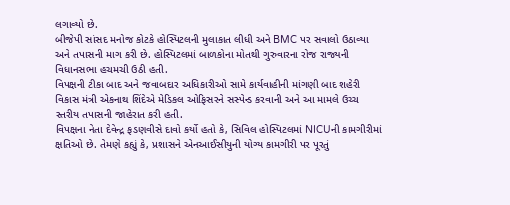લગાવ્યો છે.
બીજેપી સાંસદ મનોજ કોટકે હોસ્પિટલની મુલાકાત લીધી અને BMC પર સવાલો ઉઠાવ્યા અને તપાસની માગ કરી છે. હોસ્પિટલમાં બાળકોના મોતથી ગુરુવારના રોજ રાજ્યની વિધાનસભા હચમચી ઉઠી હતી.
વિપક્ષની ટીકા બાદ અને જવાબદાર અધિકારીઓ સામે કાર્યવાહીની માંગણી બાદ શહેરી વિકાસ મંત્રી એકનાથ શિંદેએ મેડિકલ ઓફિસરને સસ્પેન્ડ કરવાની અને આ મામલે ઉચ્ચ સ્તરીય તપાસની જાહેરાત કરી હતી.
વિપક્ષના નેતા દેવેન્દ્ર ફડણવીસે દાવો કર્યો હતો કે, સિવિલ હોસ્પિટલમાં NICUની કામગીરીમાં ક્ષતિઓ છે. તેમણે કહ્યું કે, પ્રશાસને એનઆઈસીયુની યોગ્ય કામગીરી પર પૂરતું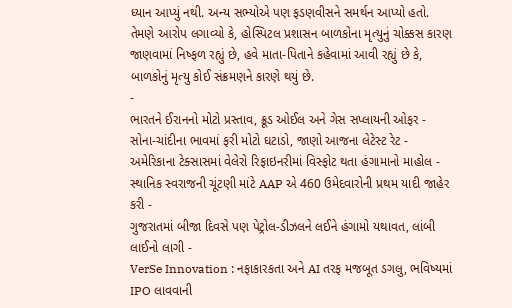ધ્યાન આપ્યું નથી. અન્ય સભ્યોએ પણ ફડણવીસને સમર્થન આપ્યો હતો.
તેમણે આરોપ લગાવ્યો કે, હોસ્પિટલ પ્રશાસન બાળકોના મૃત્યુનું ચોક્કસ કારણ જાણવામાં નિષ્ફળ રહ્યું છે, હવે માતા-પિતાને કહેવામાં આવી રહ્યું છે કે, બાળકોનું મૃત્યુ કોઈ સંક્રમણને કારણે થયું છે.
-
ભારતને ઈરાનનો મોટો પ્રસ્તાવ, ક્રૂડ ઓઈલ અને ગેસ સપ્લાયની ઓફર -
સોના-ચાંદીના ભાવમાં ફરી મોટો ઘટાડો, જાણો આજના લેટેસ્ટ રેટ -
અમેરિકાના ટેક્સાસમાં વેલેરો રિફાઇનરીમાં વિસ્ફોટ થતા હંગામાનો માહોલ -
સ્થાનિક સ્વરાજની ચૂંટણી માંટે AAP એ 460 ઉમેદવારોની પ્રથમ યાદી જાહેર કરી -
ગુજરાતમાં બીજા દિવસે પણ પેટ્રોલ-ડીઝલને લઈને હંગામો યથાવત, લાંબી લાઈનો લાગી -
VerSe Innovation : નફાકારકતા અને AI તરફ મજબૂત ડગલુ, ભવિષ્યમાં IPO લાવવાની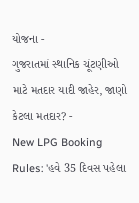યોજના -
ગુજરાતમાં સ્થાનિક ચૂંટણીઓ માટે મતદાર યાદી જાહેર, જાણો કેટલા મતદાર? -
New LPG Booking Rules: 'હવે 35 દિવસ પહેલા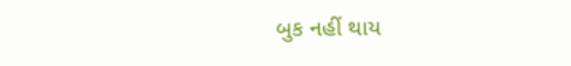બુક નહીં થાય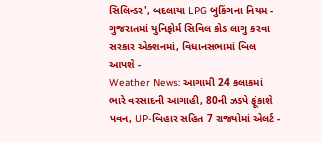સિલિન્ડર', બદલાયા LPG બુકિંગના નિયમ -
ગુજરાતમાં યુનિફોર્મ સિવિલ કોડ લાગુ કરવા સરકાર એક્શનમાં, વિધાનસભામાં બિલ આપશે -
Weather News: આગામી 24 કલાકમાં ભારે વરસાદની આગાહી, 80ની ઝડપે ફૂંકાશે પવન, UP-બિહાર સહિત 7 રાજ્યોમાં એલર્ટ -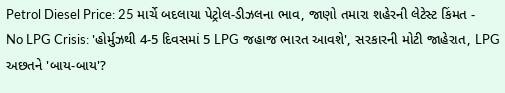Petrol Diesel Price: 25 માર્ચે બદલાયા પેટ્રોલ-ડીઝલના ભાવ, જાણો તમારા શહેરની લેટેસ્ટ કિંમત -
No LPG Crisis: 'હોર્મુઝથી 4-5 દિવસમાં 5 LPG જહાજ ભારત આવશે', સરકારની મોટી જાહેરાત, LPG અછતને 'બાય-બાય'?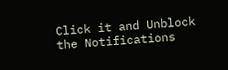Click it and Unblock the Notifications